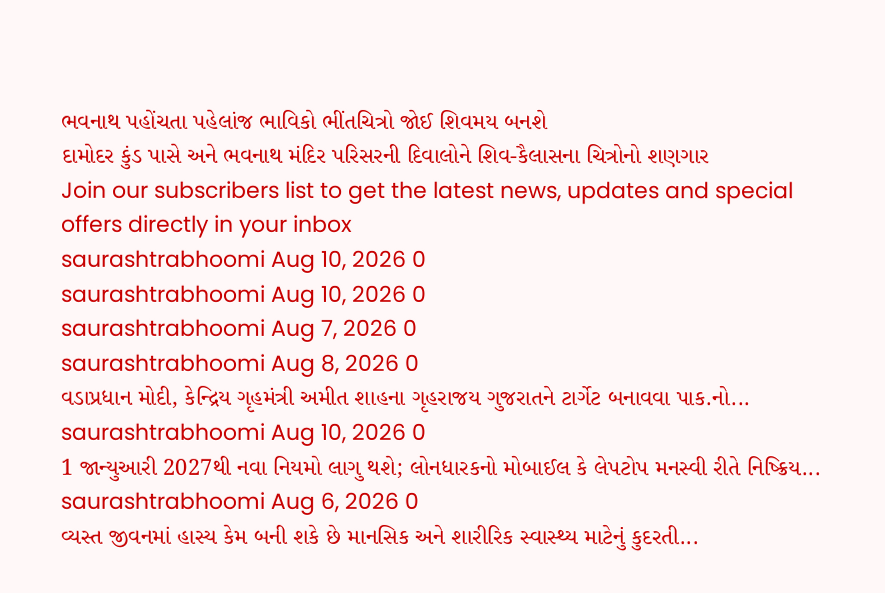ભવનાથ પહોંચતા પહેલાંજ ભાવિકો ભીંતચિત્રો જોઈ શિવમય બનશે
દામોદર કુંડ પાસે અને ભવનાથ મંદિર પરિસરની દિવાલોને શિવ-કૈલાસના ચિત્રોનો શણગાર
Join our subscribers list to get the latest news, updates and special offers directly in your inbox
saurashtrabhoomi Aug 10, 2026 0
saurashtrabhoomi Aug 10, 2026 0
saurashtrabhoomi Aug 7, 2026 0
saurashtrabhoomi Aug 8, 2026 0
વડાપ્રધાન મોદી, કેન્દ્રિય ગૃહમંત્રી અમીત શાહના ગૃહરાજય ગુજરાતને ટાર્ગેટ બનાવવા પાક.નો...
saurashtrabhoomi Aug 10, 2026 0
1 જાન્યુઆરી 2027થી નવા નિયમો લાગુ થશે; લોનધારકનો મોબાઈલ કે લેપટોપ મનસ્વી રીતે નિષ્ક્રિય...
saurashtrabhoomi Aug 6, 2026 0
વ્યસ્ત જીવનમાં હાસ્ય કેમ બની શકે છે માનસિક અને શારીરિક સ્વાસ્થ્ય માટેનું કુદરતી...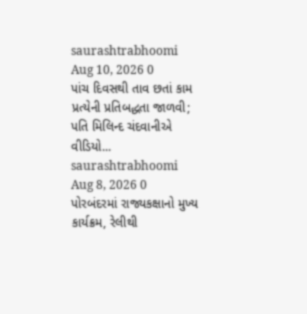saurashtrabhoomi Aug 10, 2026 0
પાંચ દિવસથી તાવ છતાં કામ પ્રત્યેની પ્રતિબદ્ધતા જાળવી; પતિ મિલિન્દ ચંદવાનીએ વીડિયો...
saurashtrabhoomi Aug 8, 2026 0
પોરબંદરમાં રાજ્યકક્ષાનો મુખ્ય કાર્યક્રમ, રેલીથી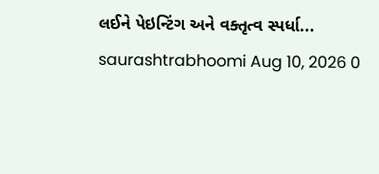લઈને પેઇન્ટિંગ અને વક્તૃત્વ સ્પર્ધા...
saurashtrabhoomi Aug 10, 2026 0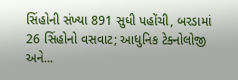સિંહોની સંખ્યા 891 સુધી પહોંચી, બરડામાં 26 સિંહોનો વસવાટ; આધુનિક ટેક્નોલોજી અને...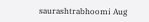saurashtrabhoomi Aug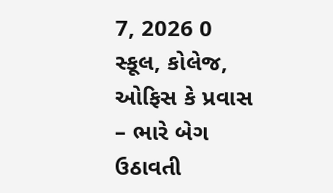7, 2026 0
સ્કૂલ, કોલેજ, ઓફિસ કે પ્રવાસ – ભારે બેગ ઉઠાવતી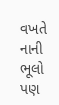વખતે નાની ભૂલો પણ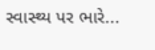સ્વાસ્થ્ય પર ભારે...